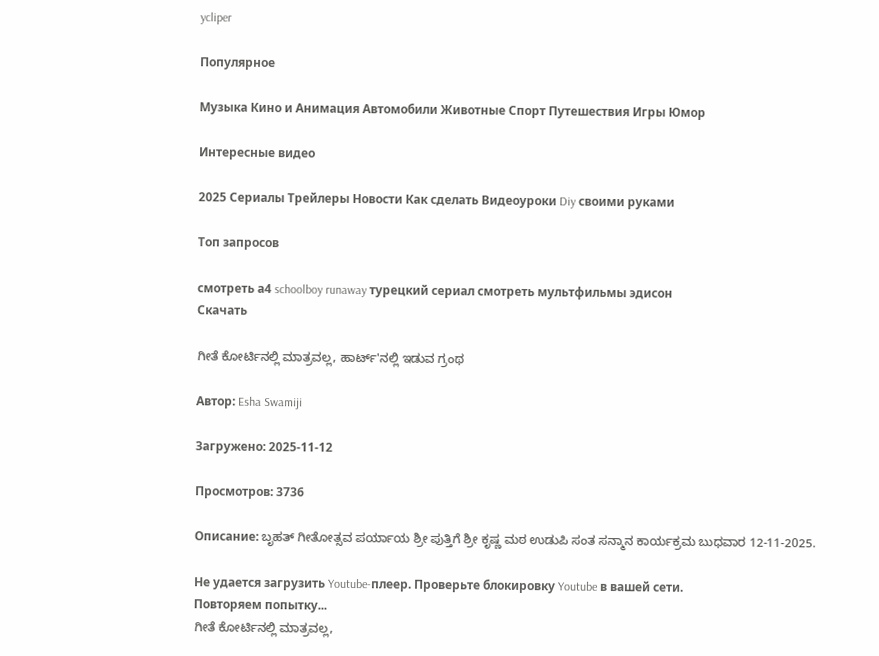ycliper

Популярное

Музыка Кино и Анимация Автомобили Животные Спорт Путешествия Игры Юмор

Интересные видео

2025 Сериалы Трейлеры Новости Как сделать Видеоуроки Diy своими руками

Топ запросов

смотреть а4 schoolboy runaway турецкий сериал смотреть мультфильмы эдисон
Скачать

ಗೀತೆ ಕೋರ್ಟಿನಲ್ಲಿ ಮಾತ್ರವಲ್ಲ, ಹಾರ್ಟ್'ನಲ್ಲಿ ಇಡುವ ಗ್ರಂಥ

Автор: Esha Swamiji

Загружено: 2025-11-12

Просмотров: 3736

Описание: ಬೃಹತ್ ಗೀತೋತ್ಸವ ಪರ್ಯಾಯ ಶ್ರೀ ಪುತ್ತಿಗೆ ಶ್ರೀ ಕೃಷ್ಣ ಮಠ ಉಡುಪಿ ಸಂತ ಸನ್ಮಾನ ಕಾರ್ಯಕ್ರಮ ಬುಧವಾರ 12-11-2025.

Не удается загрузить Youtube-плеер. Проверьте блокировку Youtube в вашей сети.
Повторяем попытку...
ಗೀತೆ ಕೋರ್ಟಿನಲ್ಲಿ ಮಾತ್ರವಲ್ಲ,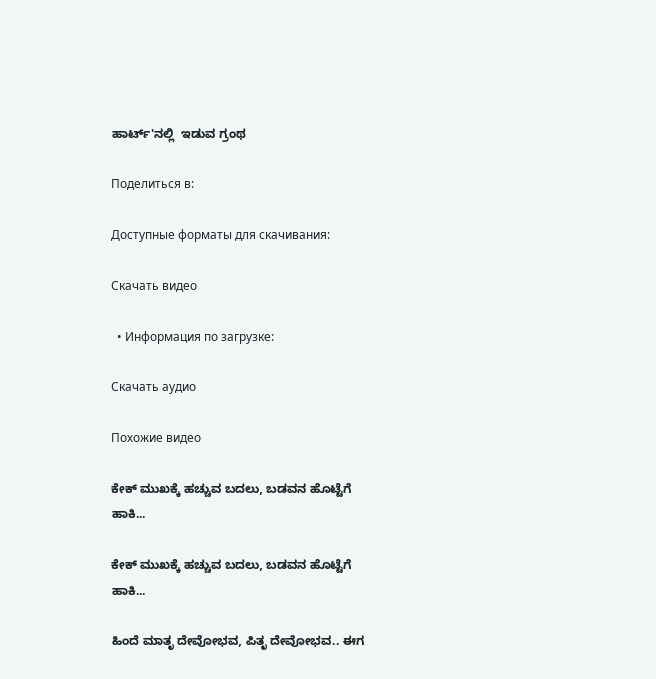ಹಾರ್ಟ್'ನಲ್ಲಿ  ಇಡುವ ಗ್ರಂಥ

Поделиться в:

Доступные форматы для скачивания:

Скачать видео

  • Информация по загрузке:

Скачать аудио

Похожие видео

ಕೇಕ್ ಮುಖಕ್ಕೆ ಹಚ್ಚುವ ಬದಲು, ಬಡವನ ಹೊಟ್ಟೆಗೆ ಹಾಕಿ...

ಕೇಕ್ ಮುಖಕ್ಕೆ ಹಚ್ಚುವ ಬದಲು, ಬಡವನ ಹೊಟ್ಟೆಗೆ ಹಾಕಿ...

ಹಿಂದೆ ಮಾತೃ ದೇವೋಭವ, ಪಿತೃ ದೇವೋಭವ.. ಈಗ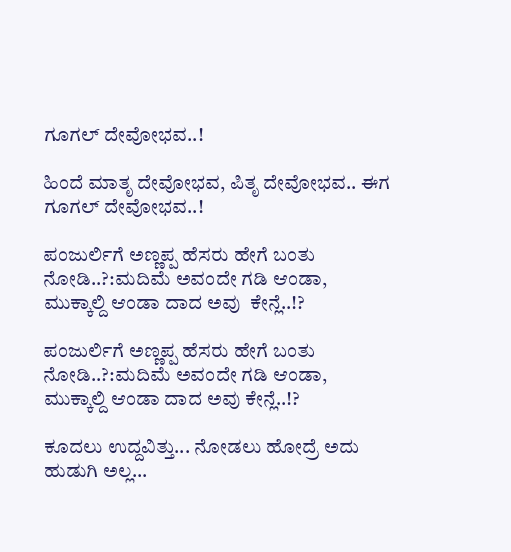ಗೂಗಲ್ ದೇವೋಭವ..!

ಹಿಂದೆ ಮಾತೃ ದೇವೋಭವ, ಪಿತೃ ದೇವೋಭವ.. ಈಗ ಗೂಗಲ್ ದೇವೋಭವ..!

ಪಂಜುರ್ಲಿಗೆ ಅಣ್ಣಪ್ಪ ಹೆಸರು ಹೇಗೆ ಬಂತು ನೋಡಿ..?:ಮದಿಮೆ ಅವಂದೇ ಗಡಿ ಆಂಡಾ, ಮುಕ್ಕಾಲ್ದಿ ಆಂಡಾ ದಾದ ಅವು  ಕೇನ್ಲೆ..!?

ಪಂಜುರ್ಲಿಗೆ ಅಣ್ಣಪ್ಪ ಹೆಸರು ಹೇಗೆ ಬಂತು ನೋಡಿ..?:ಮದಿಮೆ ಅವಂದೇ ಗಡಿ ಆಂಡಾ, ಮುಕ್ಕಾಲ್ದಿ ಆಂಡಾ ದಾದ ಅವು ಕೇನ್ಲೆ..!?

ಕೂದಲು ಉದ್ದವಿತ್ತು... ನೋಡಲು ಹೋದ್ರೆ ಅದು ಹುಡುಗಿ ಅಲ್ಲ...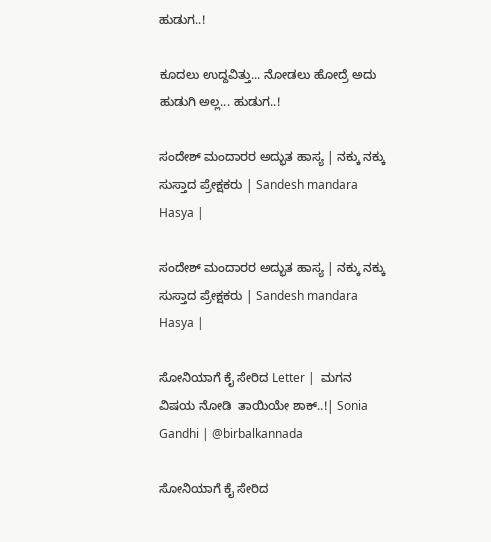ಹುಡುಗ..!

ಕೂದಲು ಉದ್ದವಿತ್ತು... ನೋಡಲು ಹೋದ್ರೆ ಅದು ಹುಡುಗಿ ಅಲ್ಲ... ಹುಡುಗ..!

ಸಂದೇಶ್ ಮಂದಾರರ ಅದ್ಭುತ ಹಾಸ್ಯ | ನಕ್ಕು ನಕ್ಕು ಸುಸ್ತಾದ ಪ್ರೇಕ್ಷಕರು | Sandesh mandara Hasya |

ಸಂದೇಶ್ ಮಂದಾರರ ಅದ್ಭುತ ಹಾಸ್ಯ | ನಕ್ಕು ನಕ್ಕು ಸುಸ್ತಾದ ಪ್ರೇಕ್ಷಕರು | Sandesh mandara Hasya |

ಸೋನಿಯಾಗೆ ಕೈ ಸೇರಿದ Letter |  ಮಗನ ವಿಷಯ ನೋಡಿ  ತಾಯಿಯೇ ಶಾಕ್‌..!| Sonia Gandhi | @birbalkannada

ಸೋನಿಯಾಗೆ ಕೈ ಸೇರಿದ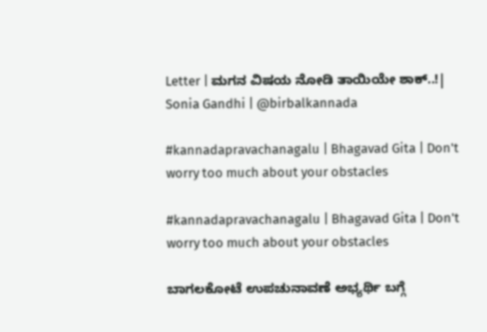Letter | ಮಗನ ವಿಷಯ ನೋಡಿ ತಾಯಿಯೇ ಶಾಕ್‌..!| Sonia Gandhi | @birbalkannada

#kannadapravachanagalu | Bhagavad Gita | Don't worry too much about your obstacles

#kannadapravachanagalu | Bhagavad Gita | Don't worry too much about your obstacles

ಬಾಗಲಕೋಟೆ ಉಪಚುನಾವಣೆ ಅಭ್ಯರ್ಥಿ ಬಗ್ಗೆ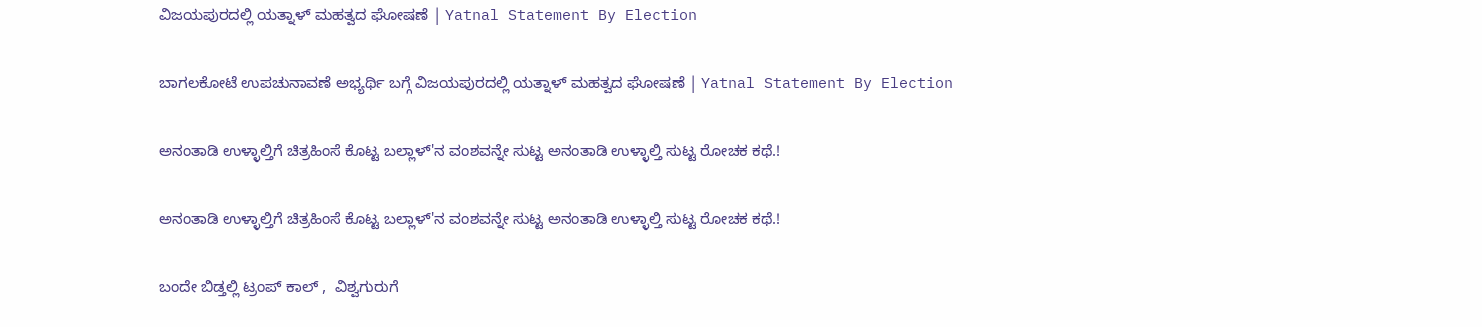ವಿಜಯಪುರದಲ್ಲಿ ಯತ್ನಾಳ್ ಮಹತ್ವದ ಘೋಷಣೆ | Yatnal Statement By Election

ಬಾಗಲಕೋಟೆ ಉಪಚುನಾವಣೆ ಅಭ್ಯರ್ಥಿ ಬಗ್ಗೆ ವಿಜಯಪುರದಲ್ಲಿ ಯತ್ನಾಳ್ ಮಹತ್ವದ ಘೋಷಣೆ | Yatnal Statement By Election

ಅನಂತಾಡಿ ಉಳ್ಳಾಲ್ತಿಗೆ ಚಿತ್ರಹಿಂಸೆ ಕೊಟ್ಟ ಬಲ್ಲಾಳ್'ನ ವಂಶವನ್ನೇ ಸುಟ್ಟ ಅನಂತಾಡಿ ಉಳ್ಳಾಲ್ತಿ ಸುಟ್ಟ ರೋಚಕ ಕಥೆ.!

ಅನಂತಾಡಿ ಉಳ್ಳಾಲ್ತಿಗೆ ಚಿತ್ರಹಿಂಸೆ ಕೊಟ್ಟ ಬಲ್ಲಾಳ್'ನ ವಂಶವನ್ನೇ ಸುಟ್ಟ ಅನಂತಾಡಿ ಉಳ್ಳಾಲ್ತಿ ಸುಟ್ಟ ರೋಚಕ ಕಥೆ.!

ಬಂದೇ ಬಿಡ್ತಲ್ಲಿ ಟ್ರಂಪ್ ಕಾಲ್ ,  ವಿಶ್ವಗುರುಗೆ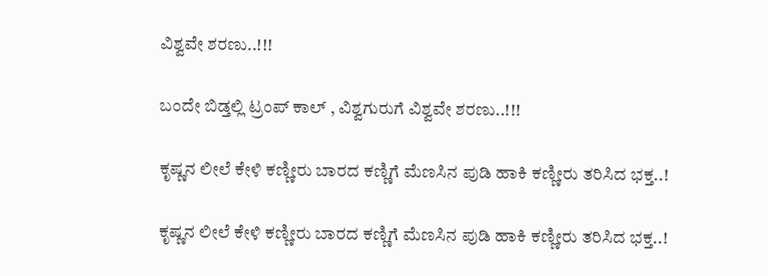ವಿಶ್ವವೇ ಶರಣು..!!!

ಬಂದೇ ಬಿಡ್ತಲ್ಲಿ ಟ್ರಂಪ್ ಕಾಲ್ , ವಿಶ್ವಗುರುಗೆ ವಿಶ್ವವೇ ಶರಣು..!!!

ಕೃಷ್ಣನ ಲೀಲೆ ಕೇಳಿ ಕಣ್ಣೀರು ಬಾರದ ಕಣ್ಣಿಗೆ ಮೆಣಸಿನ ಪುಡಿ ಹಾಕಿ ಕಣ್ಣೀರು ತರಿಸಿದ ಭಕ್ತ..!

ಕೃಷ್ಣನ ಲೀಲೆ ಕೇಳಿ ಕಣ್ಣೀರು ಬಾರದ ಕಣ್ಣಿಗೆ ಮೆಣಸಿನ ಪುಡಿ ಹಾಕಿ ಕಣ್ಣೀರು ತರಿಸಿದ ಭಕ್ತ..!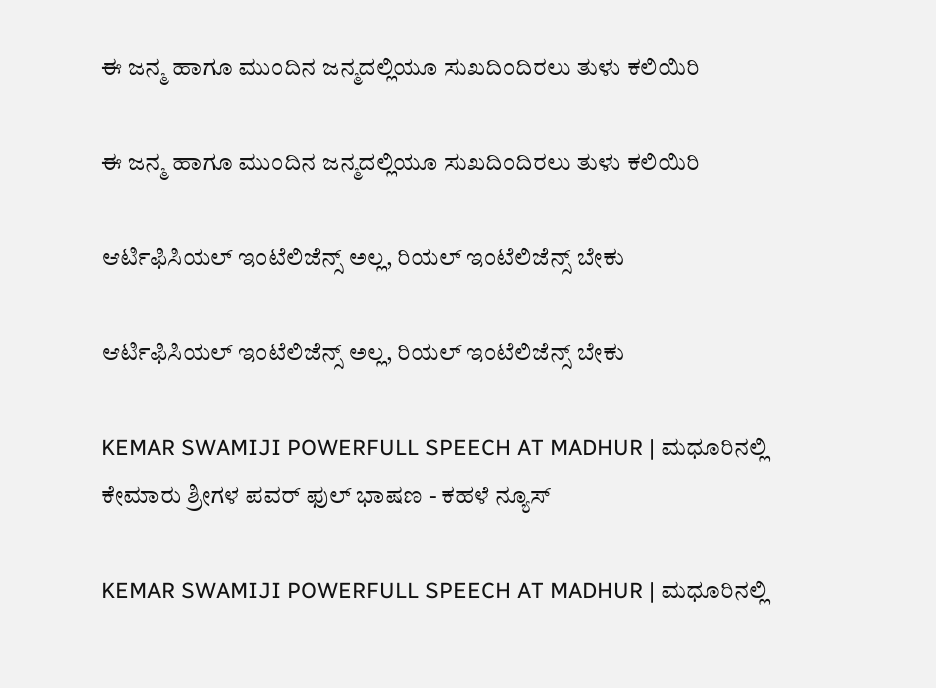ಈ ಜನ್ಮ ಹಾಗೂ ಮುಂದಿನ ಜನ್ಮದಲ್ಲಿಯೂ ಸುಖದಿಂದಿರಲು ತುಳು ಕಲಿಯಿರಿ

ಈ ಜನ್ಮ ಹಾಗೂ ಮುಂದಿನ ಜನ್ಮದಲ್ಲಿಯೂ ಸುಖದಿಂದಿರಲು ತುಳು ಕಲಿಯಿರಿ

ಆರ್ಟಿಫಿಸಿಯಲ್ ಇಂಟೆಲಿಜೆನ್ಸ್ ಅಲ್ಲ, ರಿಯಲ್ ಇಂಟೆಲಿಜೆನ್ಸ್ ಬೇಕು

ಆರ್ಟಿಫಿಸಿಯಲ್ ಇಂಟೆಲಿಜೆನ್ಸ್ ಅಲ್ಲ, ರಿಯಲ್ ಇಂಟೆಲಿಜೆನ್ಸ್ ಬೇಕು

KEMAR SWAMIJI POWERFULL SPEECH AT MADHUR | ಮಧೂರಿನಲ್ಲಿ ಕೇಮಾರು ಶ್ರೀಗಳ ಪವರ್ ಫುಲ್ ಭಾಷಣ - ಕಹಳೆ ನ್ಯೂಸ್

KEMAR SWAMIJI POWERFULL SPEECH AT MADHUR | ಮಧೂರಿನಲ್ಲಿ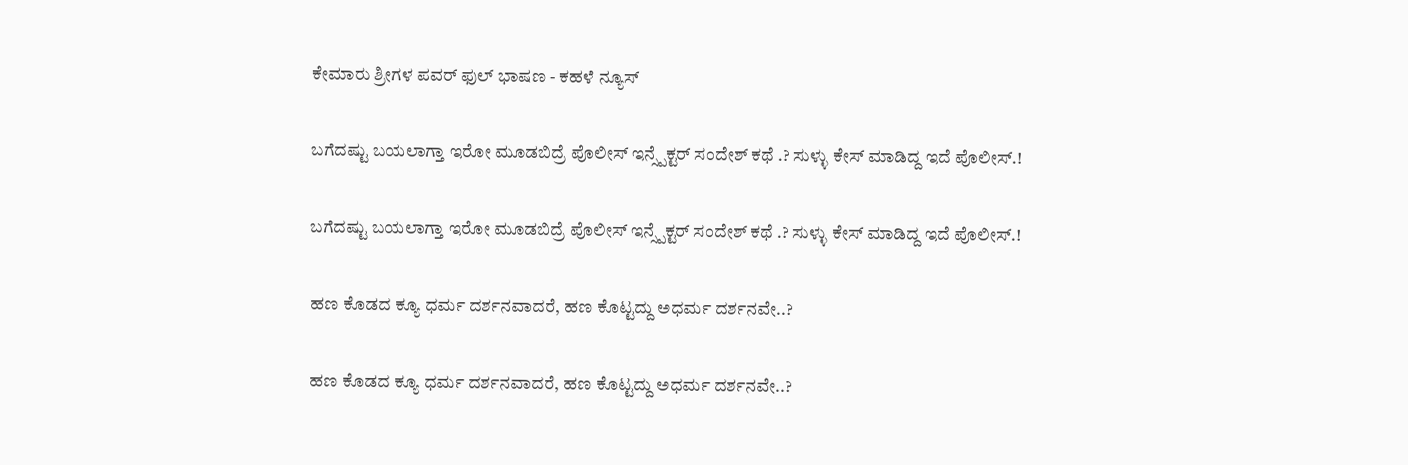ಕೇಮಾರು ಶ್ರೀಗಳ ಪವರ್ ಫುಲ್ ಭಾಷಣ - ಕಹಳೆ ನ್ಯೂಸ್

ಬಗೆದಷ್ಟು ಬಯಲಾಗ್ತಾ ಇರೋ ಮೂಡಬಿದ್ರೆ ಪೊಲೀಸ್ ಇನ್ಸ್ಪೆಕ್ಟರ್ ಸಂದೇಶ್ ಕಥೆ .? ಸುಳ್ಳು ಕೇಸ್ ಮಾಡಿದ್ದ ಇದೆ ಪೊಲೀಸ್.!

ಬಗೆದಷ್ಟು ಬಯಲಾಗ್ತಾ ಇರೋ ಮೂಡಬಿದ್ರೆ ಪೊಲೀಸ್ ಇನ್ಸ್ಪೆಕ್ಟರ್ ಸಂದೇಶ್ ಕಥೆ .? ಸುಳ್ಳು ಕೇಸ್ ಮಾಡಿದ್ದ ಇದೆ ಪೊಲೀಸ್.!

ಹಣ‌‌ ಕೊಡದ ಕ್ಯೂ ಧರ್ಮ ದರ್ಶನವಾದರೆ, ಹಣ ಕೊಟ್ಟದ್ದು‌ ಅಧರ್ಮ‌ ದರ್ಶನವೇ..?

ಹಣ‌‌ ಕೊಡದ ಕ್ಯೂ ಧರ್ಮ ದರ್ಶನವಾದರೆ, ಹಣ ಕೊಟ್ಟದ್ದು‌ ಅಧರ್ಮ‌ ದರ್ಶನವೇ..?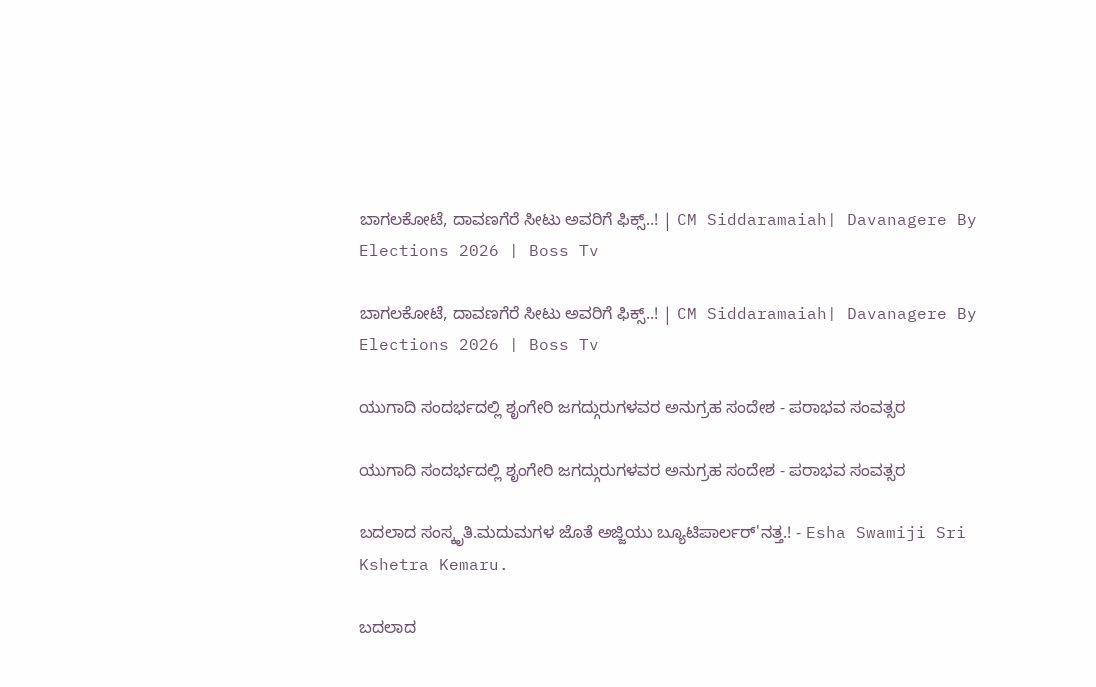ಬಾಗಲಕೋಟೆ, ದಾವಣಗೆರೆ ಸೀಟು ಅವರಿಗೆ ಫಿಕ್ಸ್‌..! | CM Siddaramaiah| Davanagere By Elections 2026 | Boss Tv

ಬಾಗಲಕೋಟೆ, ದಾವಣಗೆರೆ ಸೀಟು ಅವರಿಗೆ ಫಿಕ್ಸ್‌..! | CM Siddaramaiah| Davanagere By Elections 2026 | Boss Tv

ಯುಗಾದಿ ಸಂದರ್ಭದಲ್ಲಿ ಶೃಂಗೇರಿ ಜಗದ್ಗುರುಗಳವರ ಅನುಗ್ರಹ ಸಂದೇಶ - ಪರಾಭವ ಸಂವತ್ಸರ

ಯುಗಾದಿ ಸಂದರ್ಭದಲ್ಲಿ ಶೃಂಗೇರಿ ಜಗದ್ಗುರುಗಳವರ ಅನುಗ್ರಹ ಸಂದೇಶ - ಪರಾಭವ ಸಂವತ್ಸರ

ಬದಲಾದ ಸಂಸ್ಕೃತಿ.ಮದುಮಗಳ ಜೊತೆ ಅಜ್ಜಿಯು ಬ್ಯೂಟಿಪಾರ್ಲರ್'ನತ್ತ.! - Esha Swamiji Sri Kshetra Kemaru.

ಬದಲಾದ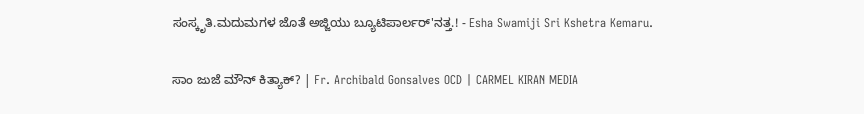ಸಂಸ್ಕೃತಿ.ಮದುಮಗಳ ಜೊತೆ ಅಜ್ಜಿಯು ಬ್ಯೂಟಿಪಾರ್ಲರ್'ನತ್ತ.! - Esha Swamiji Sri Kshetra Kemaru.

ಸಾಂ ಜುಜೆ ಮೌನ್ ಕಿತ್ಯಾಕ್? | Fr. Archibald Gonsalves OCD | CARMEL KIRAN MEDIA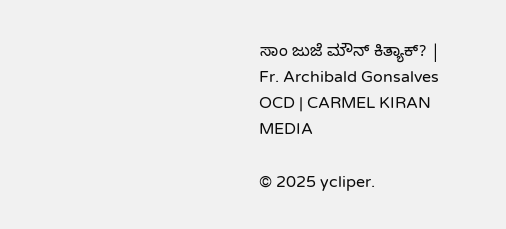ಸಾಂ ಜುಜೆ ಮೌನ್ ಕಿತ್ಯಾಕ್? | Fr. Archibald Gonsalves OCD | CARMEL KIRAN MEDIA

© 2025 ycliper.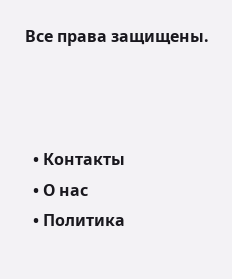Все права защищены.



  • Контакты
  • О нас
  • Политика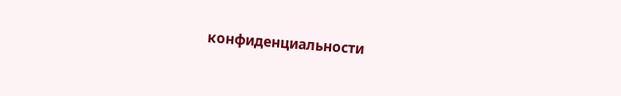конфиденциальности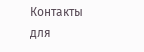Контакты для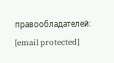правообладателей: [email protected]